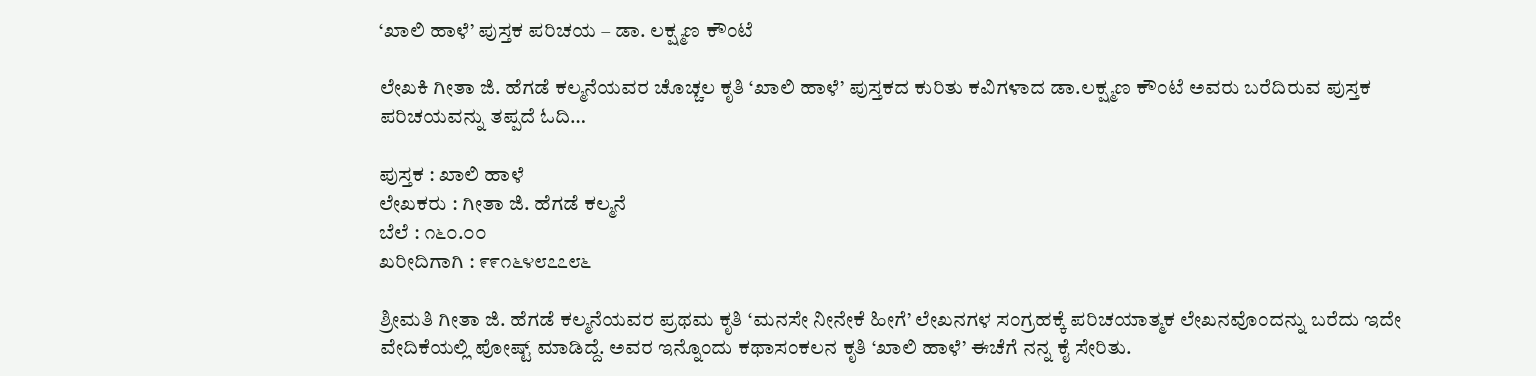‘ಖಾಲಿ ಹಾಳೆ’ ಪುಸ್ತಕ ಪರಿಚಯ – ಡಾ. ಲಕ್ಷ್ಮಣ ಕೌಂಟೆ

ಲೇಖಕಿ ಗೀತಾ ಜಿ. ಹೆಗಡೆ ಕಲ್ಮನೆಯವರ ಚೊಚ್ಚಲ ಕೃತಿ ‘ಖಾಲಿ ಹಾಳೆ’ ಪುಸ್ತಕದ ಕುರಿತು ಕವಿಗಳಾದ ಡಾ.ಲಕ್ಷ್ಮಣ ಕೌಂಟೆ ಅವರು ಬರೆದಿರುವ ಪುಸ್ತಕ ಪರಿಚಯವನ್ನು ತಪ್ಪದೆ ಓದಿ…

ಪುಸ್ತಕ : ಖಾಲಿ ಹಾಳೆ
ಲೇಖಕರು : ಗೀತಾ ಜಿ. ಹೆಗಡೆ ಕಲ್ಮನೆ
ಬೆಲೆ : ೧೬೦.೦೦
ಖರೀದಿಗಾಗಿ : ೯೯೧೬೪೮೭೭೮೬

ಶ್ರೀಮತಿ ಗೀತಾ ಜಿ. ಹೆಗಡೆ ಕಲ್ಮನೆಯವರ ಪ್ರಥಮ ಕೃತಿ ‘ಮನಸೇ ನೀನೇಕೆ ಹೀಗೆ’ ಲೇಖನಗಳ ಸಂಗ್ರಹಕ್ಕೆ ಪರಿಚಯಾತ್ಮಕ ಲೇಖನವೊಂದನ್ನು ಬರೆದು ಇದೇ ವೇದಿಕೆಯಲ್ಲಿ ಪೋಷ್ಟ್ ಮಾಡಿದ್ದೆ. ಅವರ ಇನ್ನೊಂದು ಕಥಾಸಂಕಲನ ಕೃತಿ ‘ಖಾಲಿ ಹಾಳೆ’ ಈಚೆಗೆ ನನ್ನ ಕೈ ಸೇರಿತು.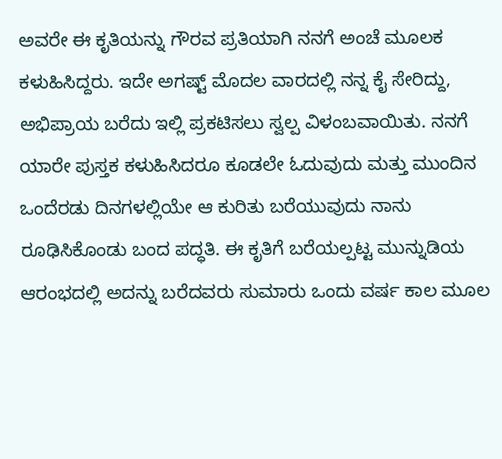ಅವರೇ ಈ ಕೃತಿಯನ್ನು ಗೌರವ ಪ್ರತಿಯಾಗಿ ನನಗೆ ಅಂಚೆ ಮೂಲಕ ಕಳುಹಿಸಿದ್ದರು. ಇದೇ ಅಗಷ್ಟ್ ಮೊದಲ ವಾರದಲ್ಲಿ ನನ್ನ ಕೈ ಸೇರಿದ್ದು, ಅಭಿಪ್ರಾಯ ಬರೆದು ಇಲ್ಲಿ ಪ್ರಕಟಿಸಲು ಸ್ವಲ್ಪ ವಿಳಂಬವಾಯಿತು. ನನಗೆ ಯಾರೇ ಪುಸ್ತಕ ಕಳುಹಿಸಿದರೂ ಕೂಡಲೇ ಓದುವುದು ಮತ್ತು ಮುಂದಿನ ಒಂದೆರಡು ದಿನಗಳಲ್ಲಿಯೇ ಆ ಕುರಿತು ಬರೆಯುವುದು ನಾನು ರೂಢಿಸಿಕೊಂಡು ಬಂದ ಪದ್ಧತಿ. ಈ ಕೃತಿಗೆ ಬರೆಯಲ್ಪಟ್ಟ ಮುನ್ನುಡಿಯ ಆರಂಭದಲ್ಲಿ ಅದನ್ನು ಬರೆದವರು ಸುಮಾರು ಒಂದು ವರ್ಷ ಕಾಲ ಮೂಲ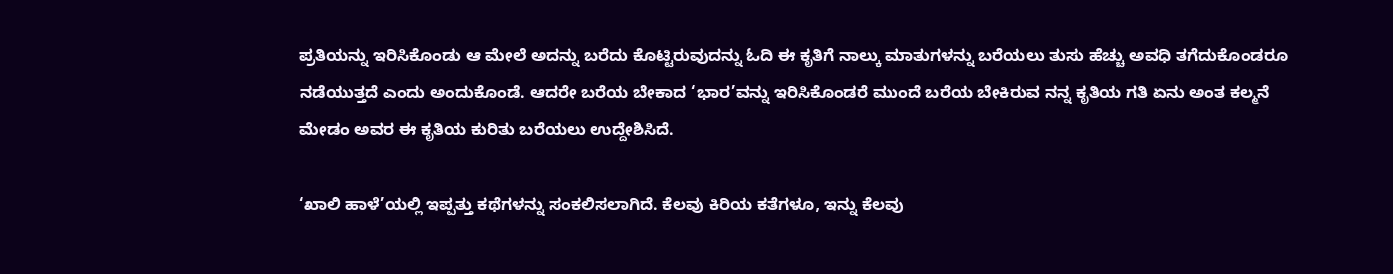ಪ್ರತಿಯನ್ನು ಇರಿಸಿಕೊಂಡು ಆ ಮೇಲೆ ಅದನ್ನು ಬರೆದು ಕೊಟ್ಟಿರುವುದನ್ನು ಓದಿ ಈ ಕೃತಿಗೆ ನಾಲ್ಕು ಮಾತುಗಳನ್ನು ಬರೆಯಲು ತುಸು ಹೆಚ್ಚು ಅವಧಿ ತಗೆದುಕೊಂಡರೂ ನಡೆಯುತ್ತದೆ ಎಂದು ಅಂದುಕೊಂಡೆ. ಆದರೇ ಬರೆಯ ಬೇಕಾದ ‘ಭಾರ’ವನ್ನು ಇರಿಸಿಕೊಂಡರೆ ಮುಂದೆ ಬರೆಯ ಬೇಕಿರುವ ನನ್ನ ಕೃತಿಯ ಗತಿ ಏನು ಅಂತ ಕಲ್ಮನೆ ಮೇಡಂ ಅವರ ಈ ಕೃತಿಯ ಕುರಿತು ಬರೆಯಲು ಉದ್ದೇಶಿಸಿದೆ.

‘ಖಾಲಿ ಹಾಳೆ’ಯಲ್ಲಿ ಇಪ್ಪತ್ತು ಕಥೆಗಳನ್ನು ಸಂಕಲಿಸಲಾಗಿದೆ. ಕೆಲವು ಕಿರಿಯ ಕತೆಗಳೂ, ಇನ್ನು ಕೆಲವು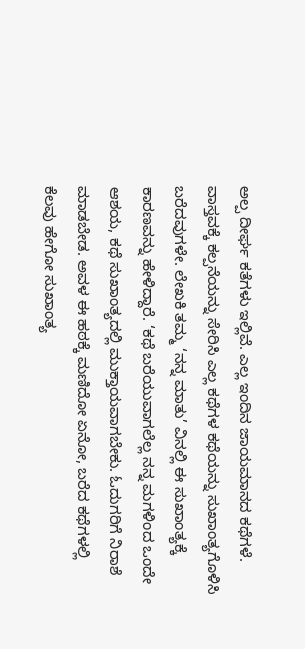ಅಲ್ಪ ದೀರ್ಘ ಕತೆಗಳು ಇಲ್ಲಿವೆ. ಎಲ್ಲ ಇಂದಿನ ಜಾಯಮಾನದ ಕಥೆಗಳೆ. ವಾಸ್ತವಕ್ಕೆ ಕಲ್ಪನೆಯನ್ನು ಸೇರಿಸಿ ಎಲ್ಲ ಕಥೆಗಳ ಕಥೆಯನ್ನು ಸುಖಾಂತ್ಯಗೊಳಿಸಿ ಬರೆದವುಗಳೇ. ಲೇಖಕಿ ತಮ್ಮ ‘ನನ್ನ ಮಾತು’ ವಿನಲ್ಲಿ ಈ ಸುಖಾಂತ್ಯಕ್ಕೆ ಕಾರಣವನ್ನು ಹೇಳಿದ್ದಾರೆ. ‘ಕಥೆ ಬರೆಯುವಾಗಲೆಲ್ಲ ನನ್ನ ಮಗಳಿಂದ ಒಂದೇ ಆಶಯ, ಕಥೆ ಸುಖಾಂತ್ಯದಲ್ಲಿ ಮುಕ್ತಾಯವಾಗಬೇಕು. ಓದುಗರಿಗೆ ನಿರಾಶೆ ಮಾಡಬೇಡ. ಅವಳ ಈ ಹಠಕ್ಕೆ ಮಣಿದೋ ಏನೋ, ಬರೆದ ಕಥೆಗಳಲ್ಲಿ ಕೆಲವು ಹೇಗೋ ಸುಖಾಂತ್ಯ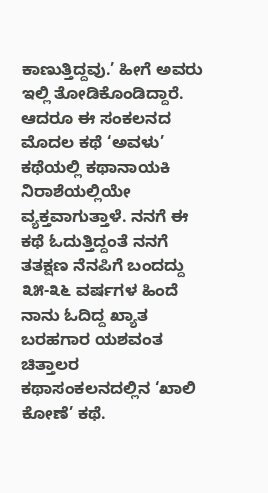ಕಾಣುತ್ತಿದ್ದವು.’ ಹೀಗೆ ಅವರು ಇಲ್ಲಿ ತೋಡಿಕೊಂಡಿದ್ದಾರೆ. ಆದರೂ ಈ ಸಂಕಲನದ ಮೊದಲ ಕಥೆ ‘ಅವಳು’ ಕಥೆಯಲ್ಲಿ ಕಥಾನಾಯಕಿ ನಿರಾಶೆಯಲ್ಲಿಯೇ ವ್ಯಕ್ತವಾಗುತ್ತಾಳೆ. ನನಗೆ ಈ ಕಥೆ ಓದುತ್ತಿದ್ದಂತೆ ನನಗೆ ತತಕ್ಷಣ ನೆನಪಿಗೆ ಬಂದದ್ದು ೩೫-೩೬ ವರ್ಷಗಳ ಹಿಂದೆ ನಾನು ಓದಿದ್ದ ಖ್ಯಾತ ಬರಹಗಾರ ಯಶವಂತ ಚಿತ್ತಾಲರ ಕಥಾಸಂಕಲನದಲ್ಲಿನ ‘ಖಾಲಿ ಕೋಣೆ’ ಕಥೆ.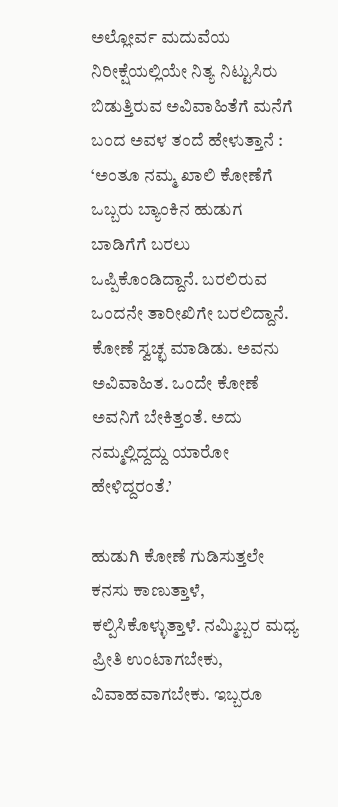ಅಲ್ಲೋರ್ವ ಮದುವೆಯ ನಿರೀಕ್ಷೆಯಲ್ಲಿಯೇ ನಿತ್ಯ ನಿಟ್ಟುಸಿರು ಬಿಡುತ್ತಿರುವ ಅವಿವಾಹಿತೆಗೆ ಮನೆಗೆ ಬಂದ ಅವಳ ತಂದೆ ಹೇಳುತ್ತಾನೆ : ‘ಅಂತೂ ನಮ್ಮ ಖಾಲಿ ಕೋಣೆಗೆ ಒಬ್ಬರು ಬ್ಯಾಂಕಿನ ಹುಡುಗ ಬಾಡಿಗೆಗೆ ಬರಲು ಒಪ್ಪಿಕೊಂಡಿದ್ದಾನೆ. ಬರಲಿರುವ ಒಂದನೇ ತಾರೀಖಿಗೇ ಬರಲಿದ್ದಾನೆ. ಕೋಣೆ ಸ್ವಚ್ಛ ಮಾಡಿಡು. ಅವನು ಅವಿವಾಹಿತ. ಒಂದೇ ಕೋಣೆ ಅವನಿಗೆ ಬೇಕಿತ್ತಂತೆ. ಅದು ನಮ್ಮಲ್ಲಿದ್ದದ್ದು ಯಾರೋ ಹೇಳಿದ್ದರಂತೆ.’

ಹುಡುಗಿ ಕೋಣೆ ಗುಡಿಸುತ್ತಲೇ ಕನಸು ಕಾಣುತ್ತಾಳೆ, ಕಲ್ಪಿಸಿಕೊಳ್ಳುತ್ತಾಳೆ. ನಮ್ಮಿಬ್ಬರ ಮಧ್ಯ ಪ್ರೀತಿ ಉಂಟಾಗಬೇಕು, ವಿವಾಹವಾಗಬೇಕು. ಇಬ್ಬರೂ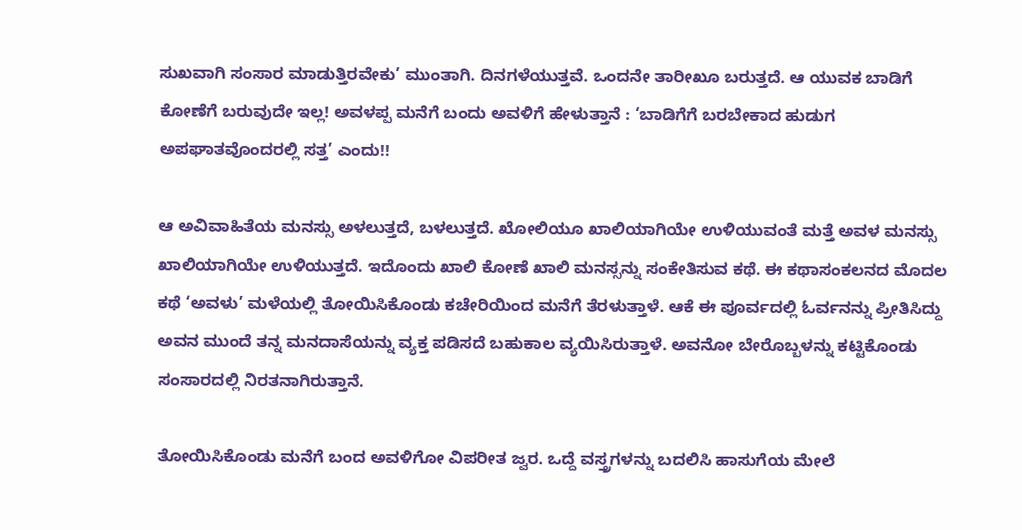ಸುಖವಾಗಿ ಸಂಸಾರ ಮಾಡುತ್ತಿರವೇಕು’ ಮುಂತಾಗಿ. ದಿನಗಳೆಯುತ್ತವೆ. ಒಂದನೇ ತಾರೀಖೂ ಬರುತ್ತದೆ. ಆ ಯುವಕ ಬಾಡಿಗೆ ಕೋಣೆಗೆ ಬರುವುದೇ ಇಲ್ಲ! ಅವಳಪ್ಪ ಮನೆಗೆ ಬಂದು ಅವಳಿಗೆ ಹೇಳುತ್ತಾನೆ : ‘ಬಾಡಿಗೆಗೆ ಬರಬೇಕಾದ ಹುಡುಗ ಅಪಘಾತವೊಂದರಲ್ಲಿ ಸತ್ತ’ ಎಂದು!!

ಆ ಅವಿವಾಹಿತೆಯ ಮನಸ್ಸು ಅಳಲುತ್ತದೆ, ಬಳಲುತ್ತದೆ. ಖೋಲಿಯೂ ಖಾಲಿಯಾಗಿಯೇ ಉಳಿಯುವಂತೆ ಮತ್ತೆ ಅವಳ ಮನಸ್ಸು ಖಾಲಿಯಾಗಿಯೇ ಉಳಿಯುತ್ತದೆ. ಇದೊಂದು ಖಾಲಿ ಕೋಣೆ ಖಾಲಿ ಮನಸ್ಸನ್ನು ಸಂಕೇತಿಸುವ ಕಥೆ. ಈ ಕಥಾಸಂಕಲನದ ಮೊದಲ ಕಥೆ ‘ಅವಳು’ ಮಳೆಯಲ್ಲಿ ತೋಯಿಸಿಕೊಂಡು ಕಚೇರಿಯಿಂದ ಮನೆಗೆ ತೆರಳುತ್ತಾಳೆ. ಆಕೆ ಈ ಪೂರ್ವದಲ್ಲಿ ಓರ್ವನನ್ನು ಪ್ರೀತಿಸಿದ್ದು ಅವನ ಮುಂದೆ ತನ್ನ ಮನದಾಸೆಯನ್ನು ವ್ಯಕ್ತ ಪಡಿಸದೆ ಬಹುಕಾಲ ವ್ಯಯಿಸಿರುತ್ತಾಳೆ. ಅವನೋ ಬೇರೊಬ್ಬಳನ್ನು ಕಟ್ಟಿಕೊಂಡು ಸಂಸಾರದಲ್ಲಿ ನಿರತನಾಗಿರುತ್ತಾನೆ.

ತೋಯಿಸಿಕೊಂಡು ಮನೆಗೆ ಬಂದ ಅವಳಿಗೋ ವಿಪರೀತ ಜ್ವರ. ಒದ್ದೆ ವಸ್ತ್ರಗಳನ್ನು ಬದಲಿಸಿ ಹಾಸುಗೆಯ ಮೇಲೆ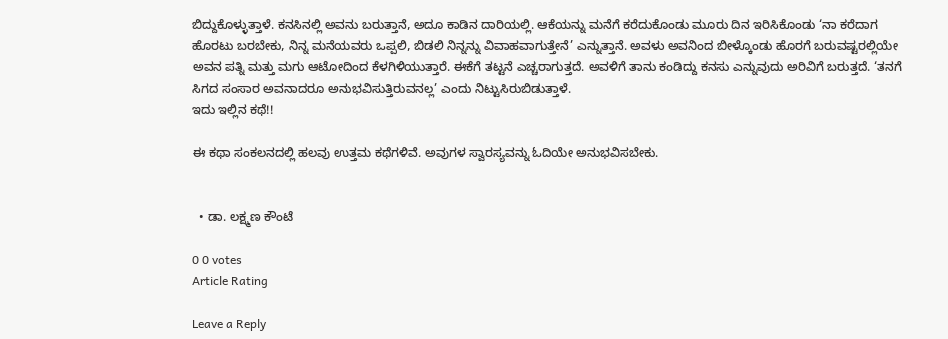ಬಿದ್ದುಕೊಳ್ಳುತ್ತಾಳೆ. ಕನಸಿನಲ್ಲಿ ಅವನು ಬರುತ್ತಾನೆ, ಅದೂ ಕಾಡಿನ ದಾರಿಯಲ್ಲಿ. ಆಕೆಯನ್ನು ಮನೆಗೆ ಕರೆದುಕೊಂಡು ಮೂರು ದಿನ ಇರಿಸಿಕೊಂಡು ‘ನಾ ಕರೆದಾಗ ಹೊರಟು ಬರಬೇಕು, ನಿನ್ನ ಮನೆಯವರು ಒಪ್ಪಲಿ, ಬಿಡಲಿ ನಿನ್ನನ್ನು ವಿವಾಹವಾಗುತ್ತೇನೆ’ ಎನ್ನುತ್ತಾನೆ. ಅವಳು ಅವನಿಂದ ಬೀಳ್ಕೊಂಡು ಹೊರಗೆ ಬರುವಷ್ಟರಲ್ಲಿಯೇ ಅವನ ಪತ್ನಿ ಮತ್ತು ಮಗು ಆಟೋದಿಂದ ಕೆಳಗಿಳಿಯುತ್ತಾರೆ. ಈಕೆಗೆ ತಟ್ಟನೆ ಎಚ್ಚರಾಗುತ್ತದೆ. ಅವಳಿಗೆ ತಾನು ಕಂಡಿದ್ದು ಕನಸು ಎನ್ನುವುದು ಅರಿವಿಗೆ ಬರುತ್ತದೆ. ‘ತನಗೆ ಸಿಗದ ಸಂಸಾರ ಅವನಾದರೂ ಅನುಭವಿಸುತ್ತಿರುವನಲ್ಲ’ ಎಂದು ನಿಟ್ಟುಸಿರುಬಿಡುತ್ತಾಳೆ.
ಇದು ಇಲ್ಲಿನ ಕಥೆ!!

ಈ ಕಥಾ ಸಂಕಲನದಲ್ಲಿ ಹಲವು ಉತ್ತಮ ಕಥೆಗಳಿವೆ. ಅವುಗಳ ಸ್ವಾರಸ್ಯವನ್ನು ಓದಿಯೇ ಅನುಭವಿಸಬೇಕು.


  • ಡಾ. ಲಕ್ಷ್ಮಣ ಕೌಂಟೆ

0 0 votes
Article Rating

Leave a Reply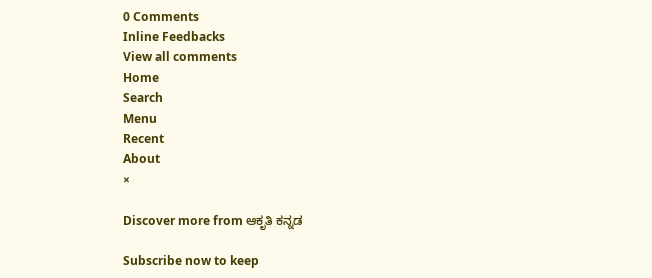0 Comments
Inline Feedbacks
View all comments
Home
Search
Menu
Recent
About
×

Discover more from ಆಕೃತಿ ಕನ್ನಡ

Subscribe now to keep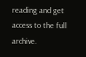reading and get access to the full archive.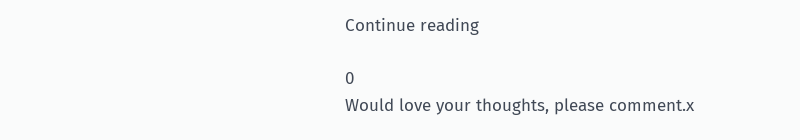Continue reading

0
Would love your thoughts, please comment.x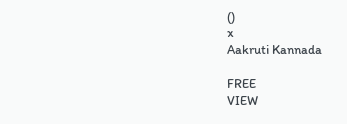()
x
Aakruti Kannada

FREE
VIEW